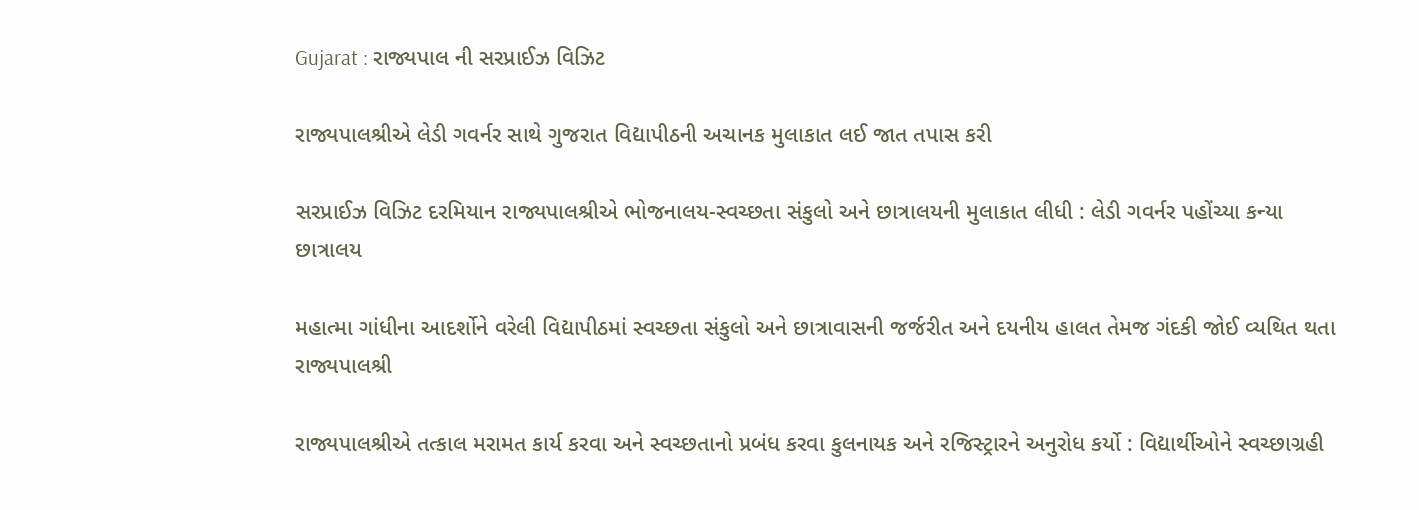Gujarat : રાજ્યપાલ ની સરપ્રાઈઝ વિઝિટ

રાજ્યપાલશ્રીએ લેડી ગવર્નર સાથે ગુજરાત વિદ્યાપીઠની અચાનક મુલાકાત લઈ જાત તપાસ કરી

સરપ્રાઈઝ વિઝિટ દરમિયાન રાજ્યપાલશ્રીએ ભોજનાલય-સ્વચ્છતા સંકુલો અને છાત્રાલયની મુલાકાત લીધી : લેડી ગવર્નર પહોંચ્યા કન્યા છાત્રાલય

મહાત્મા ગાંધીના આદર્શોને વરેલી વિદ્યાપીઠમાં સ્વચ્છતા સંકુલો અને છાત્રાવાસની જર્જરીત અને દયનીય હાલત તેમજ ગંદકી જોઈ વ્યથિત થતા રાજ્યપાલશ્રી

રાજ્યપાલશ્રીએ તત્કાલ મરામત કાર્ય કરવા અને સ્વચ્છતાનો પ્રબંધ કરવા કુલનાયક અને રજિસ્ટ્રારને અનુરોધ કર્યો : વિદ્યાર્થીઓને સ્વચ્છાગ્રહી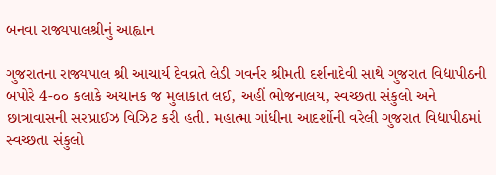બનવા રાજ્યપાલશ્રીનું આહ્વાન

ગુજરાતના રાજ્યપાલ શ્રી આચાર્ય દેવવ્રતે લેડી ગવર્નર શ્રીમતી દર્શનાદેવી સાથે ગુજરાત વિદ્યાપીઠની બપોરે 4-૦૦ કલાકે અચાનક જ મુલાકાત લઈ, અહીં ભોજનાલય, સ્વચ્છતા સંકુલો અને છાત્રાવાસની સરપ્રાઈઝ વિઝિટ કરી હતી. મહાત્મા ગાંધીના આદર્શોની વરેલી ગુજરાત વિદ્યાપીઠમાં સ્વચ્છતા સંકુલો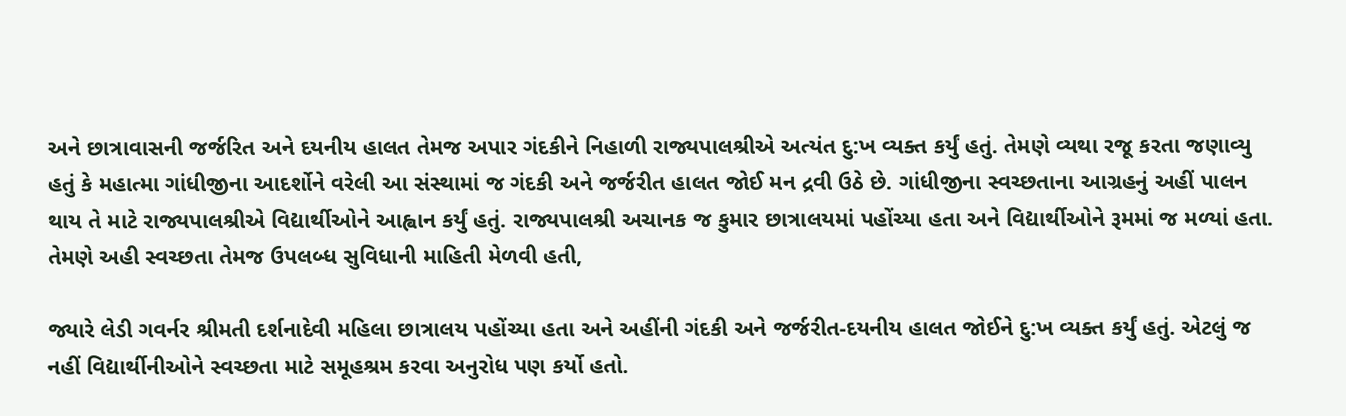અને છાત્રાવાસની જર્જરિત અને દયનીય હાલત તેમજ અપાર ગંદકીને નિહાળી રાજ્યપાલશ્રીએ અત્યંત દુ:ખ વ્યક્ત કર્યું હતું. તેમણે વ્યથા રજૂ કરતા જણાવ્યુ હતું કે મહાત્મા ગાંધીજીના આદર્શોને વરેલી આ સંસ્થામાં જ ગંદકી અને જર્જરીત હાલત જોઈ મન દ્રવી ઉઠે છે. ગાંધીજીના સ્વચ્છતાના આગ્રહનું અહીં પાલન થાય તે માટે રાજ્યપાલશ્રીએ વિદ્યાર્થીઓને આહ્વાન કર્યું હતું. રાજ્યપાલશ્રી અચાનક જ કુમાર છાત્રાલયમાં પહોંચ્યા હતા અને વિદ્યાર્થીઓને રૂમમાં જ મળ્યાં હતા. તેમણે અહી સ્વચ્છતા તેમજ ઉપલબ્ધ સુવિધાની માહિતી મેળવી હતી,

જ્યારે લેડી ગવર્નર શ્રીમતી દર્શનાદેવી મહિલા છાત્રાલય પહોંચ્યા હતા અને અહીંની ગંદકી અને જર્જરીત-દયનીય હાલત જોઈને દુ:ખ વ્યક્ત કર્યું હતું. એટલું જ નહીં વિદ્યાર્થીનીઓને સ્વચ્છતા માટે સમૂહશ્રમ કરવા અનુરોધ પણ કર્યો હતો.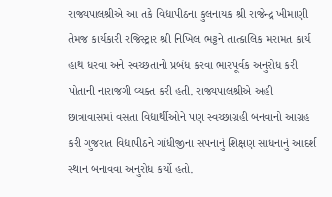રાજ્યપાલશ્રીએ આ તકે વિદ્યાપીઠના કુલનાયક શ્રી રાજેન્દ્ર ખીમાણી તેમજ કાર્યકારી રજિસ્ટ્રાર શ્રી નિખિલ ભટ્ટને તાત્કાલિક મરામત કાર્ય હાથ ધરવા અને સ્વચ્છતાનો પ્રબંધ કરવા ભારપૂર્વક અનુરોધ કરી પોતાની નારાજગી વ્યક્ત કરી હતી. રાજ્યપાલશ્રીએ અહી છાત્રાવાસમાં વસતા વિદ્યાર્થીઓને પણ સ્વચ્છાગ્રહી બનવાનો આગ્રહ કરી ગુજરાત વિદ્યાપીઠને ગાંધીજીના સપનાનું શિક્ષણ સાધનાનું આદર્શ સ્થાન બનાવવા અનુરોધ કર્યો હતો.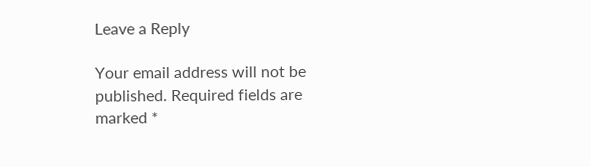Leave a Reply

Your email address will not be published. Required fields are marked *